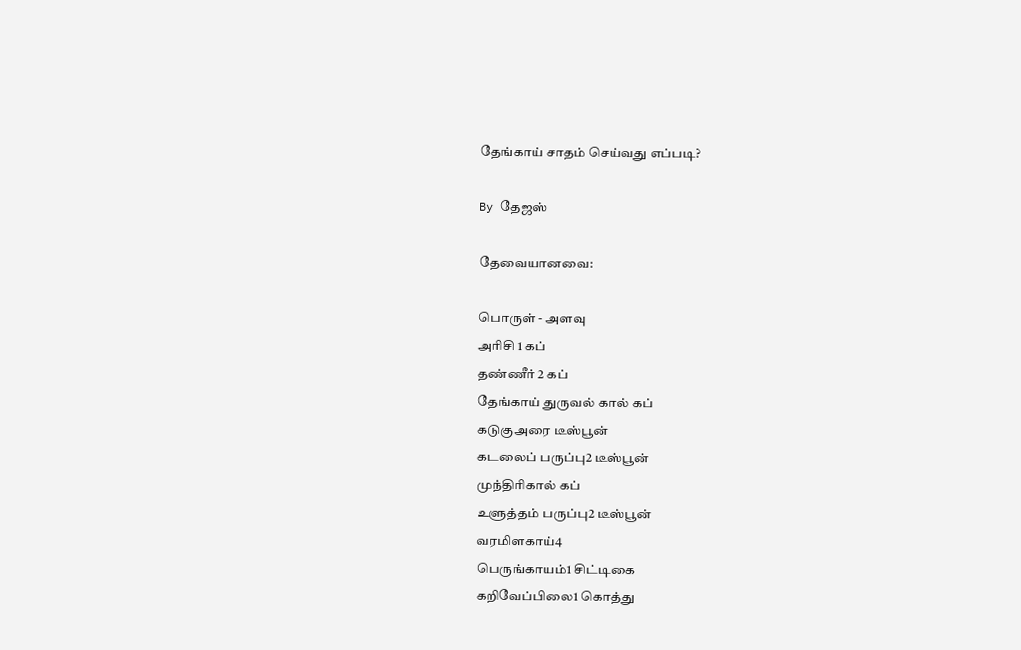தேங்காய் சாதம் செய்வது எப்படி?

By தேஜஸ்

தேவையானவை:

பொருள் - அளவு
அரிசி 1 கப்
தண்ணீர் 2 கப்
தேங்காய் துருவல் கால் கப்
கடுகுஅரை டீஸ்பூன்
கடலைப் பருப்பு2 டீஸ்பூன்
முந்திரிகால் கப்
உளுத்தம் பருப்பு2 டீஸ்பூன்
வரமிளகாய்4
பெருங்காயம்1 சிட்டிகை
கறிவேப்பிலை1 கொத்து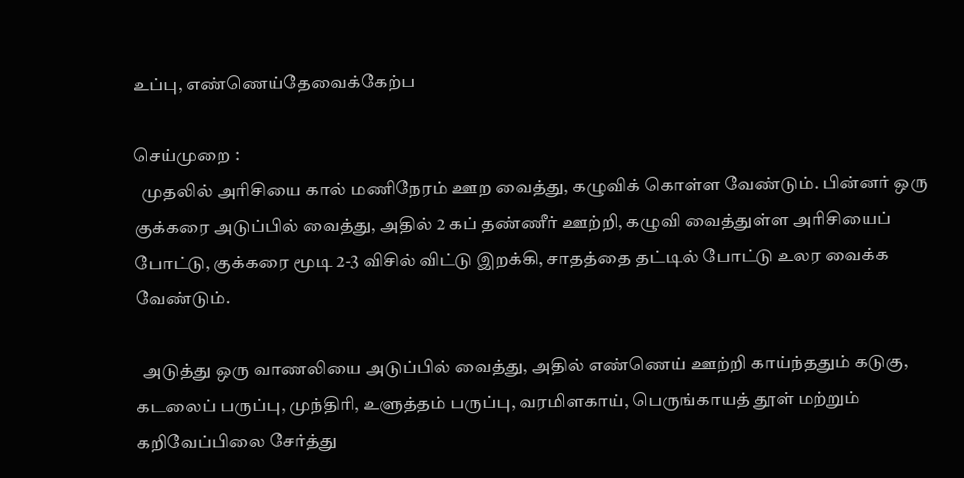உப்பு, எண்ணெய்தேவைக்கேற்ப

செய்முறை :
  முதலில் அரிசியை கால் மணிநேரம் ஊற வைத்து, கழுவிக் கொள்ள வேண்டும். பின்னர் ஒரு குக்கரை அடுப்பில் வைத்து, அதில் 2 கப் தண்ணீர் ஊற்றி, கழுவி வைத்துள்ள அரிசியைப் போட்டு, குக்கரை மூடி 2-3 விசில் விட்டு இறக்கி, சாதத்தை தட்டில் போட்டு உலர வைக்க வேண்டும்.

  அடுத்து ஒரு வாணலியை அடுப்பில் வைத்து, அதில் எண்ணெய் ஊற்றி காய்ந்ததும் கடுகு, கடலைப் பருப்பு, முந்திரி, உளுத்தம் பருப்பு, வரமிளகாய், பெருங்காயத் தூள் மற்றும் கறிவேப்பிலை சேர்த்து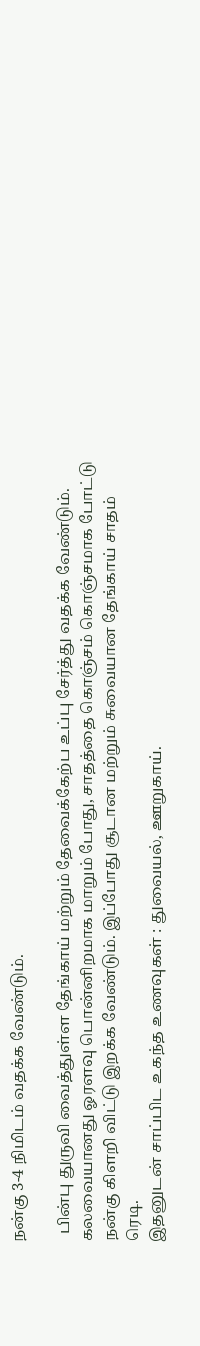நன்கு 3-4 நிமிடம் வதக்க வேண்டும்.

  பின்பு துருவி வைத்துள்ள தேங்காய் மற்றும் தேவைக்கேற்ப உப்பு சேர்த்து வதக்க வேண்டும். கலவையானது ஓரளவு பொன்னிறமாக மாறும் போது, சாதத்தை கொஞ்சம் கொஞ்சமாக போட்டு நன்கு கிளறி விட்டு இறக்க வேண்டும். இப்போது சூடான மற்றும் சுவையான தேங்காய் சாதம் ரெடி.
இதனுடன் சாப்பிட உகந்த உணவுகள் : துவையல், ஊறுகாய்.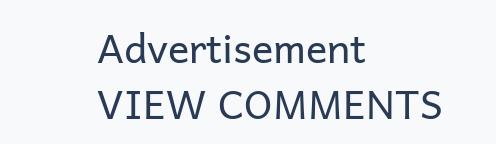Advertisement
VIEW COMMENTS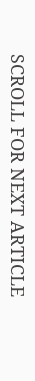SCROLL FOR NEXT ARTICLE